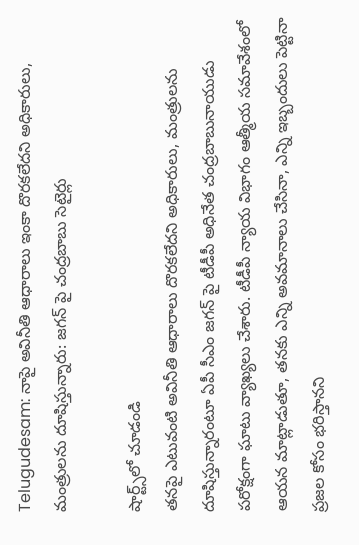Telugudesam: నాపై అవినీతి ఆధారాలు ఇంకా దొరకలేదని అధికారులు, మంత్రులను దూషిస్తున్నారు: జగన్ పై చంద్రబాబు సెటైర్లు

షార్ట్స్‌లో చూడండి
తనపై ఎటువంటి అవినీతి ఆధారాలు దొరకలేదని అధికారులు, మంత్రులను దూషిస్తున్నారంటూ ఏపీ సీఎం జగన్ పై టీడీపీ అధినేత చంద్రబాబునాయుడు పరోక్షంగా ఘాటు వ్యాఖ్యలు చేశారు. టీడీపీ న్యాయ విభాగం ఆత్మీయ సమావేశంలో ఆయన మాట్లాడుతూ, తనకు ఎన్ని అవమానాలు చేసినా, ఎన్ని ఇబ్బందులు పెట్టినా ప్రజల కోసం భరిస్తానని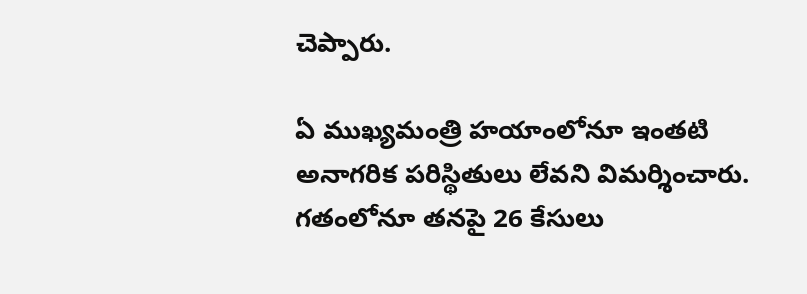చెప్పారు.

ఏ ముఖ్యమంత్రి హయాంలోనూ ఇంతటి అనాగరిక పరిస్థితులు లేవని విమర్శించారు. గతంలోనూ తనపై 26 కేసులు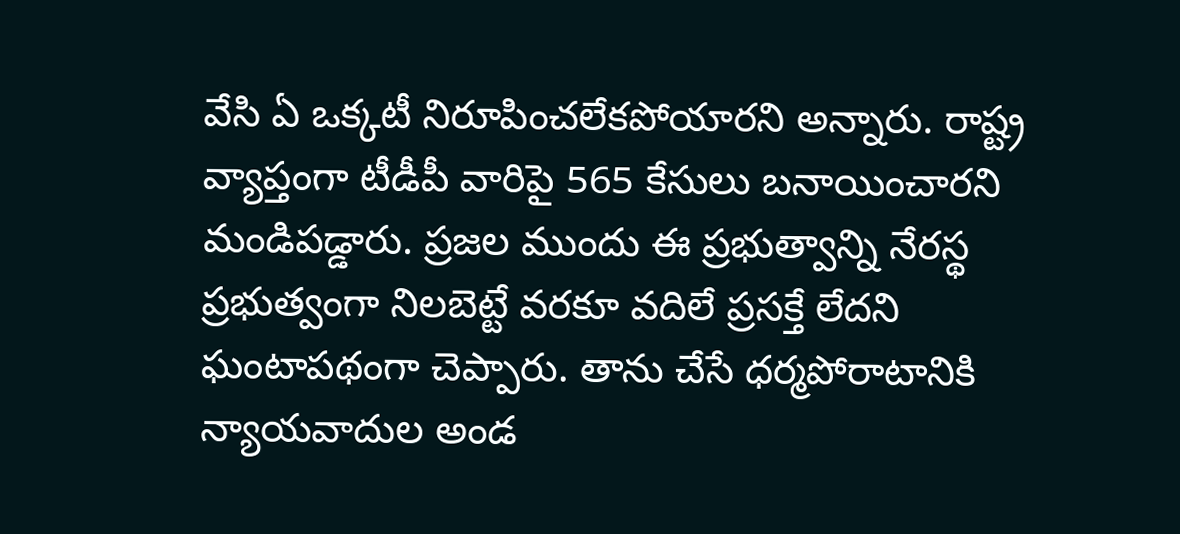వేసి ఏ ఒక్కటీ నిరూపించలేకపోయారని అన్నారు. రాష్ట్ర వ్యాప్తంగా టీడీపీ వారిపై 565 కేసులు బనాయించారని మండిపడ్డారు. ప్రజల ముందు ఈ ప్రభుత్వాన్ని నేరస్థ ప్రభుత్వంగా నిలబెట్టే వరకూ వదిలే ప్రసక్తే లేదని ఘంటాపథంగా చెప్పారు. తాను చేసే ధర్మపోరాటానికి న్యాయవాదుల అండ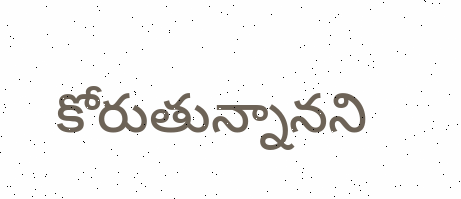కోరుతున్నానని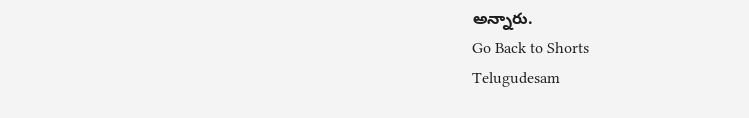అన్నారు.
Go Back to Shorts
Telugudesam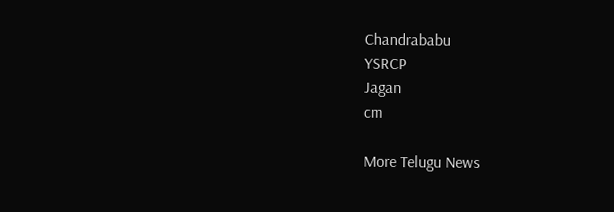Chandrababu
YSRCP
Jagan
cm

More Telugu News